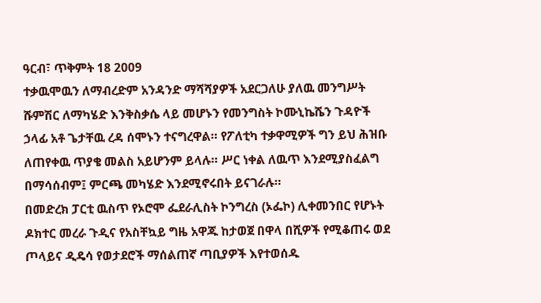ዓርብ፣ ጥቅምት 18 2009
ተቃዉሞዉን ለማብረድም አንዳንድ ማሻሻያዎች አደርጋለሁ ያለዉ መንግሥት ሹምሽር ለማካሄድ እንቅስቃሴ ላይ መሆኑን የመንግስት ኮሙኒኬሼን ጉዳዮች ኃላፊ አቶ ጌታቸዉ ረዳ ሰሞኑን ተናግረዋል። የፖለቲካ ተቃዋሚዎች ግን ይህ ሕዝቡ ለጠየቀዉ ጥያቄ መልስ አይሆንም ይላሉ። ሥር ነቀል ለዉጥ እንደሚያስፈልግ በማሳሰብም፤ ምርጫ መካሄድ እንደሚኖሩበት ይናገራሉ።
በመድረክ ፓርቲ ዉስጥ የኦሮሞ ፌደራሊስት ኮንግረስ (ኦፌኮ) ሊቀመንበር የሆኑት ዶክተር መረራ ጉዲና የአስቸኳይ ግዜ አዋጁ ከታወጀ በዋላ በሺዎች የሚቆጠሩ ወደ ጦላይና ዲዴሳ የወታደሮች ማሰልጠኛ ጣቢያዎች እየተወሰዱ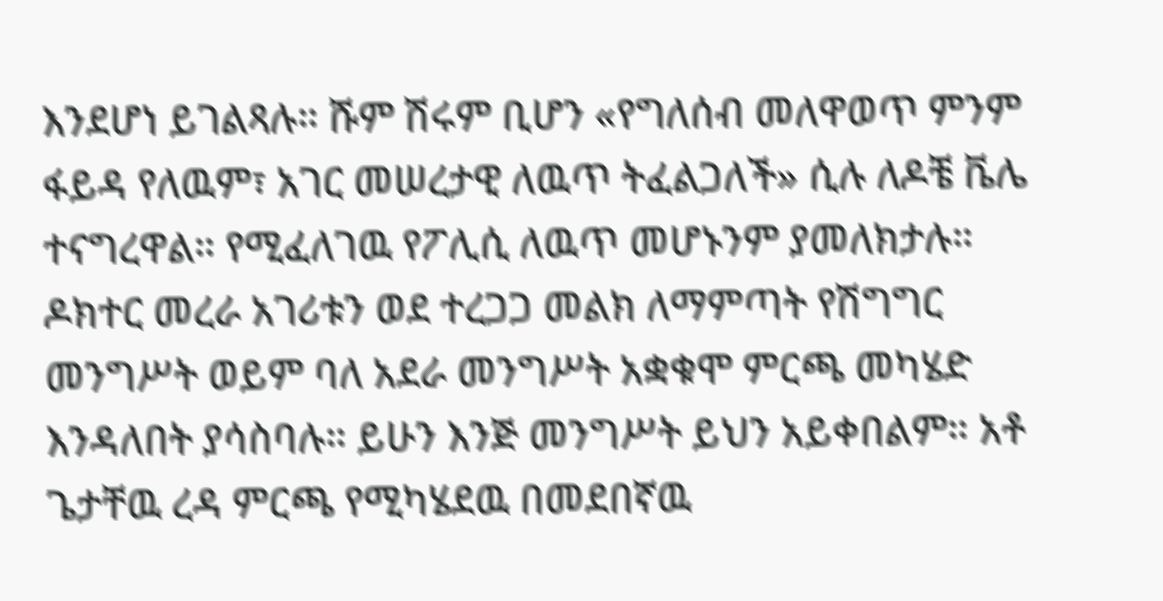እንደሆነ ይገልጻሉ። ሹም ሽሩም ቢሆን «የግለሰብ መለዋወጥ ምንም ፋይዳ የለዉም፣ አገር መሠረታዊ ለዉጥ ትፈልጋለች» ሲሉ ለዶቼ ቬሌ ተናግረዋል። የሚፈለገዉ የፖሊሲ ለዉጥ መሆኑንም ያመለክታሉ።
ዶክተር መረራ አገሪቱን ወደ ተረጋጋ መልክ ለማምጣት የሽግግር መንግሥት ወይም ባለ አደራ መንግሥት አቋቁሞ ምርጫ መካሄድ እንዳለበት ያሳስባሉ። ይሁን እንጅ መንግሥት ይህን አይቀበልም። አቶ ጌታቸዉ ረዳ ምርጫ የሚካሄደዉ በመደበኛዉ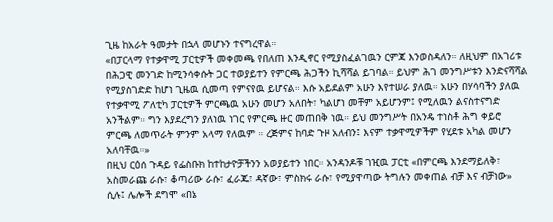ጊዜ ከአራት ዓመታት በኋላ መሆኑን ተናግረዋል።
«በፓርላማ የተቃዋሚ ፓርቲዎች መቀመጫ የበለጠ እንዲኖር የሚያስፈልገዉን ርምጃ እንወስዳለን። ለዚህም በአገሪቱ በሕጋዊ መንገድ ከሚንሳቀሱት ጋር ተወያይተን የምርጫ ሕጋችን ኪሻሻል ይገባል። ይህም ሕገ መንግሥቱን እንድናሻሻል የሚያስገድድ ከሆነ ጊዜዉ ሲመጣ የምናየዉ ይሆናል። እሱ አይደልም አሁን እየተሠራ ያለዉ። አሁን በሃሳባችን ያለዉ የተቃዋሚ ፖለቲካ ፓርቲዎች ምርጫዉ አሁን መሆን አለበት፣ ካልሆነ መቸም አይሆንም፤ የሚለዉን ልናስተናግድ አንችልም። ግን እያደረግን ያለነዉ ነገር የምርጫ ዙር መጠበቅ ነዉ። ይህ መንግሥት በአንዴ ተነስቶ ሕግ ቀይሮ ምርጫ ለመጥራት ምንም አላማ የለዉም ። ረጅምና ከባድ ጉዞ አለብን፤ እናም ተቃዋሚዎችም የሂደቱ አካል መሆን አለባቸዉ።»
በዚህ ርዕሰ ጉዳይ የፌስቡክ ከተከታዮቻችንን አወያይተን ነበር። አንዳንዶቹ ገዢዉ ፓርቲ «በምርጫ እንደማይለቅ፣ አስመራጩ ራሱ፣ ቆጣሪው ራሱ፣ ፈራጁ፣ ዳኛው፣ ምስክሩ ራሱ፣ የሚያዋጣው ትግሉን መቀጠል ብቻ እና ብቻነው» ሲሉ፤ ሌሎች ደግሞ «በኔ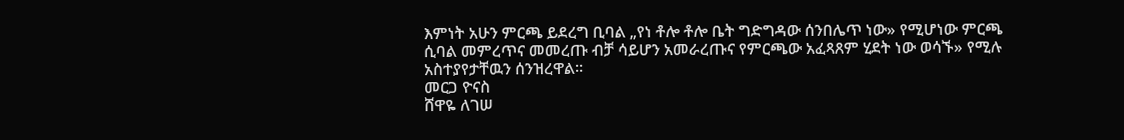እምነት አሁን ምርጫ ይደረግ ቢባል „የነ ቶሎ ቶሎ ቤት ግድግዳው ሰንበሌጥ ነው» የሚሆነው ምርጫ ሲባል መምረጥና መመረጡ ብቻ ሳይሆን አመራረጡና የምርጫው አፈጻጸም ሂደት ነው ወሳኙ» የሚሉ አስተያየታቸዉን ሰንዝረዋል።
መርጋ ዮናስ
ሸዋዬ ለገሠ